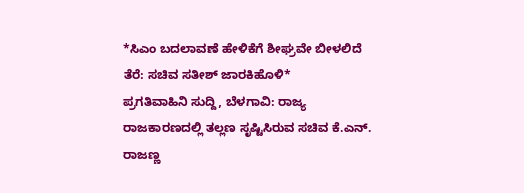*ಸಿಎಂ ಬದಲಾವಣೆ ಹೇಳಿಕೆಗೆ ಶೀಘ್ರವೇ ಬೀಳಲಿದೆ ತೆರೆ: ಸಚಿವ ಸತೀಶ್ ಜಾರಕಿಹೊಳಿ*
ಪ್ರಗತಿವಾಹಿನಿ ಸುದ್ದಿ, ಬೆಳಗಾವಿ: ರಾಜ್ಯ ರಾಜಕಾರಣದಲ್ಲಿ ತಲ್ಲಣ ಸೃಷ್ಟಿಸಿರುವ ಸಚಿವ ಕೆ.ಎನ್. ರಾಜಣ್ಣ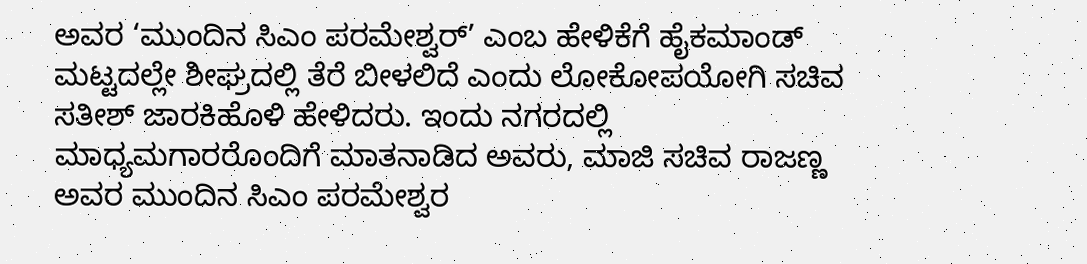ಅವರ ‘ಮುಂದಿನ ಸಿಎಂ ಪರಮೇಶ್ವರ್’ ಎಂಬ ಹೇಳಿಕೆಗೆ ಹೈಕಮಾಂಡ್ ಮಟ್ಟದಲ್ಲೇ ಶೀಘ್ರದಲ್ಲಿ ತೆರೆ ಬೀಳಲಿದೆ ಎಂದು ಲೋಕೋಪಯೋಗಿ ಸಚಿವ ಸತೀಶ್ ಜಾರಕಿಹೊಳಿ ಹೇಳಿದರು. ಇಂದು ನಗರದಲ್ಲಿ ಮಾಧ್ಯಮಗಾರರೊಂದಿಗೆ ಮಾತನಾಡಿದ ಅವರು, ಮಾಜಿ ಸಚಿವ ರಾಜಣ್ಣ ಅವರ ಮುಂದಿನ ಸಿಎಂ ಪರಮೇಶ್ವರ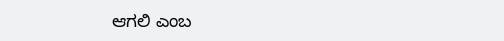ಆಗಲಿ ಎಂಬ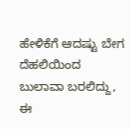ಹೇಳಿಕೆಗೆ ಆದಷ್ಟು ಬೇಗ ದೆಹಲಿಯಿಂದ ಬುಲಾವಾ ಬರಲಿದ್ದು, ಈ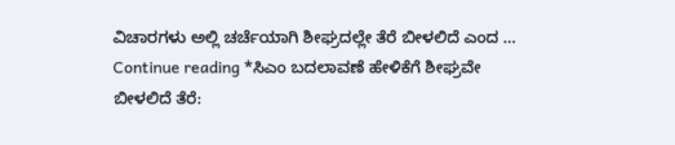ವಿಚಾರಗಳು ಅಲ್ಲಿ ಚರ್ಚೆಯಾಗಿ ಶೀಘ್ರದಲ್ಲೇ ತೆರೆ ಬೀಳಲಿದೆ ಎಂದ … Continue reading *ಸಿಎಂ ಬದಲಾವಣೆ ಹೇಳಿಕೆಗೆ ಶೀಘ್ರವೇ ಬೀಳಲಿದೆ ತೆರೆ: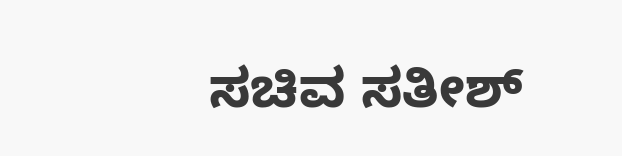ಸಚಿವ ಸತೀಶ್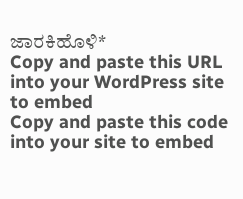ಜಾರಕಿಹೊಳಿ*
Copy and paste this URL into your WordPress site to embed
Copy and paste this code into your site to embed